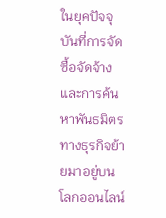ในยุคปัจจุบันที่การจัดซื้อจัดจ้างและการค้นหาพันธมิตรทางธุรกิจย้ายมาอยู่บนโลกออนไลน์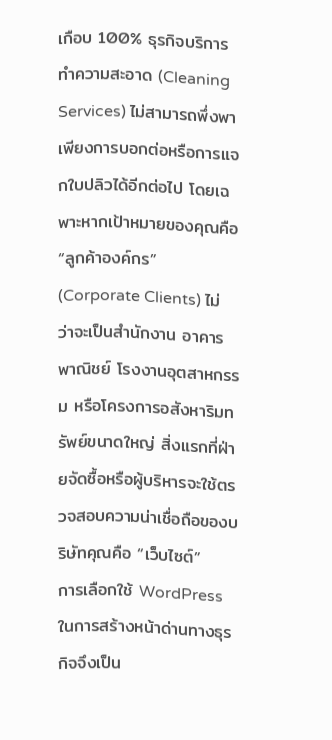เกือบ 100% ธุรกิจบริการทำความสะอาด (Cleaning Services) ไม่สามารถพึ่งพาเพียงการบอกต่อหรือการแจกใบปลิวได้อีกต่อไป โดยเฉพาะหากเป้าหมายของคุณคือ “ลูกค้าองค์กร” (Corporate Clients) ไม่ว่าจะเป็นสำนักงาน อาคารพาณิชย์ โรงงานอุตสาหกรรม หรือโครงการอสังหาริมทรัพย์ขนาดใหญ่ สิ่งแรกที่ฝ่ายจัดซื้อหรือผู้บริหารจะใช้ตรวจสอบความน่าเชื่อถือของบริษัทคุณคือ “เว็บไซต์”
การเลือกใช้ WordPress ในการสร้างหน้าด่านทางธุรกิจจึงเป็น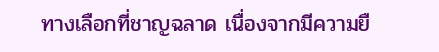ทางเลือกที่ชาญฉลาด เนื่องจากมีความยื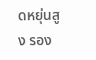ดหยุ่นสูง รอง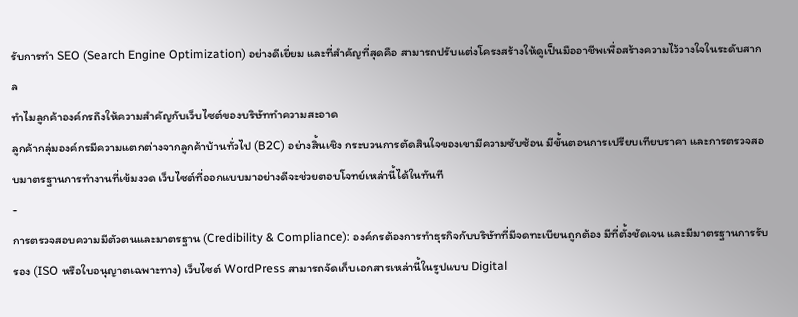รับการทำ SEO (Search Engine Optimization) อย่างดีเยี่ยม และที่สำคัญที่สุดคือ สามารถปรับแต่งโครงสร้างให้ดูเป็นมืออาชีพเพื่อสร้างความไว้วางใจในระดับสากล
ทำไมลูกค้าองค์กรถึงให้ความสำคัญกับเว็บไซต์ของบริษัททำความสะอาด
ลูกค้ากลุ่มองค์กรมีความแตกต่างจากลูกค้าบ้านทั่วไป (B2C) อย่างสิ้นเชิง กระบวนการตัดสินใจของเขามีความซับซ้อน มีขั้นตอนการเปรียบเทียบราคา และการตรวจสอบมาตรฐานการทำงานที่เข้มงวด เว็บไซต์ที่ออกแบบมาอย่างดีจะช่วยตอบโจทย์เหล่านี้ได้ในทันที
-
การตรวจสอบความมีตัวตนและมาตรฐาน (Credibility & Compliance): องค์กรต้องการทำธุรกิจกับบริษัทที่มีจดทะเบียนถูกต้อง มีที่ตั้งชัดเจน และมีมาตรฐานการรับรอง (ISO หรือใบอนุญาตเฉพาะทาง) เว็บไซต์ WordPress สามารถจัดเก็บเอกสารเหล่านี้ในรูปแบบ Digital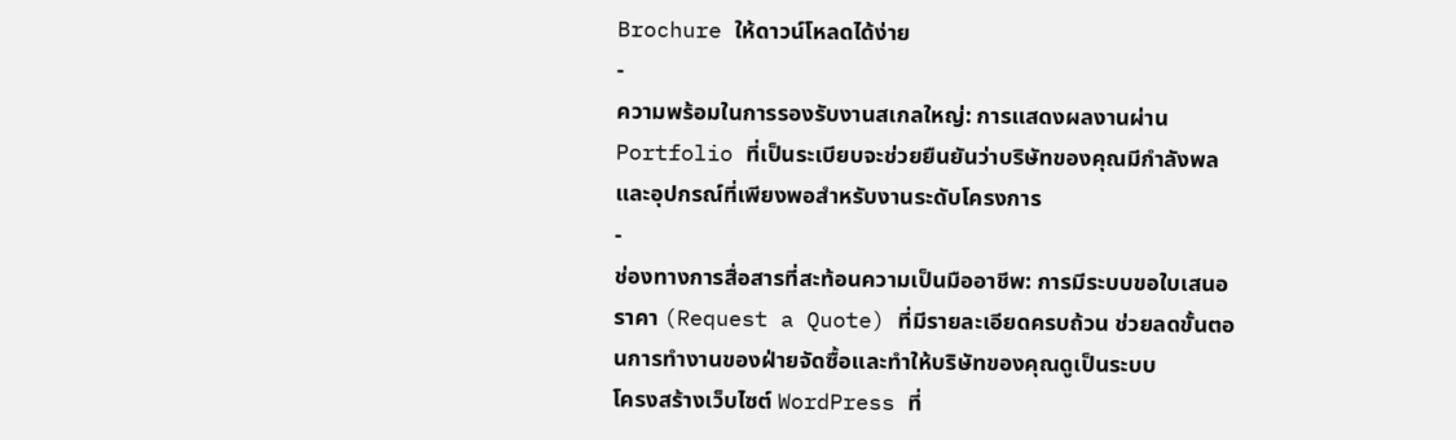Brochure ให้ดาวน์โหลดได้ง่าย
-
ความพร้อมในการรองรับงานสเกลใหญ่: การแสดงผลงานผ่าน Portfolio ที่เป็นระเบียบจะช่วยยืนยันว่าบริษัทของคุณมีกำลังพลและอุปกรณ์ที่เพียงพอสำหรับงานระดับโครงการ
-
ช่องทางการสื่อสารที่สะท้อนความเป็นมืออาชีพ: การมีระบบขอใบเสนอราคา (Request a Quote) ที่มีรายละเอียดครบถ้วน ช่วยลดขั้นตอนการทำงานของฝ่ายจัดซื้อและทำให้บริษัทของคุณดูเป็นระบบ
โครงสร้างเว็บไซต์ WordPress ที่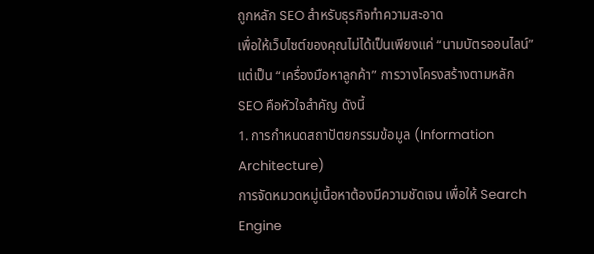ถูกหลัก SEO สำหรับธุรกิจทำความสะอาด
เพื่อให้เว็บไซต์ของคุณไม่ได้เป็นเพียงแค่ “นามบัตรออนไลน์” แต่เป็น “เครื่องมือหาลูกค้า” การวางโครงสร้างตามหลัก SEO คือหัวใจสำคัญ ดังนี้
1. การกำหนดสถาปัตยกรรมข้อมูล (Information Architecture)
การจัดหมวดหมู่เนื้อหาต้องมีความชัดเจน เพื่อให้ Search Engine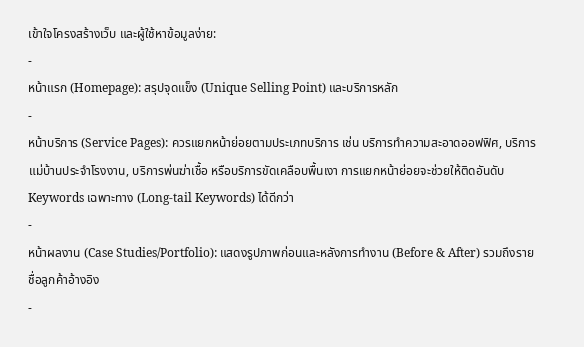เข้าใจโครงสร้างเว็บ และผู้ใช้หาข้อมูลง่าย:
-
หน้าแรก (Homepage): สรุปจุดแข็ง (Unique Selling Point) และบริการหลัก
-
หน้าบริการ (Service Pages): ควรแยกหน้าย่อยตามประเภทบริการ เช่น บริการทำความสะอาดออฟฟิศ, บริการแม่บ้านประจำโรงงาน, บริการพ่นฆ่าเชื้อ หรือบริการขัดเคลือบพื้นเงา การแยกหน้าย่อยจะช่วยให้ติดอันดับ Keywords เฉพาะทาง (Long-tail Keywords) ได้ดีกว่า
-
หน้าผลงาน (Case Studies/Portfolio): แสดงรูปภาพก่อนและหลังการทำงาน (Before & After) รวมถึงรายชื่อลูกค้าอ้างอิง
-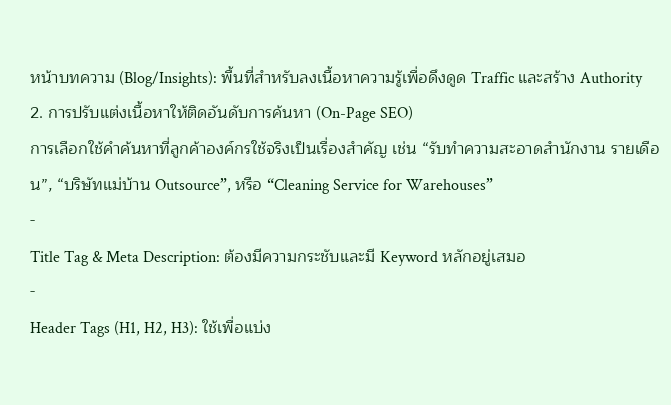หน้าบทความ (Blog/Insights): พื้นที่สำหรับลงเนื้อหาความรู้เพื่อดึงดูด Traffic และสร้าง Authority
2. การปรับแต่งเนื้อหาให้ติดอันดับการค้นหา (On-Page SEO)
การเลือกใช้คำค้นหาที่ลูกค้าองค์กรใช้จริงเป็นเรื่องสำคัญ เช่น “รับทำความสะอาดสำนักงาน รายเดือน”, “บริษัทแม่บ้าน Outsource”, หรือ “Cleaning Service for Warehouses”
-
Title Tag & Meta Description: ต้องมีความกระชับและมี Keyword หลักอยู่เสมอ
-
Header Tags (H1, H2, H3): ใช้เพื่อแบ่ง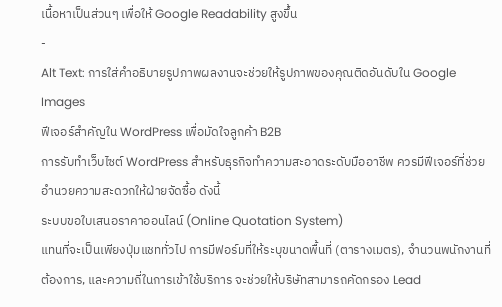เนื้อหาเป็นส่วนๆ เพื่อให้ Google Readability สูงขึ้น
-
Alt Text: การใส่คำอธิบายรูปภาพผลงานจะช่วยให้รูปภาพของคุณติดอันดับใน Google Images
ฟีเจอร์สำคัญใน WordPress เพื่อมัดใจลูกค้า B2B
การรับทำเว็บไซต์ WordPress สำหรับธุรกิจทำความสะอาดระดับมืออาชีพ ควรมีฟีเจอร์ที่ช่วยอำนวยความสะดวกให้ฝ่ายจัดซื้อ ดังนี้
ระบบขอใบเสนอราคาออนไลน์ (Online Quotation System)
แทนที่จะเป็นเพียงปุ่มแชททั่วไป การมีฟอร์มที่ให้ระบุขนาดพื้นที่ (ตารางเมตร), จำนวนพนักงานที่ต้องการ, และความถี่ในการเข้าใช้บริการ จะช่วยให้บริษัทสามารถคัดกรอง Lead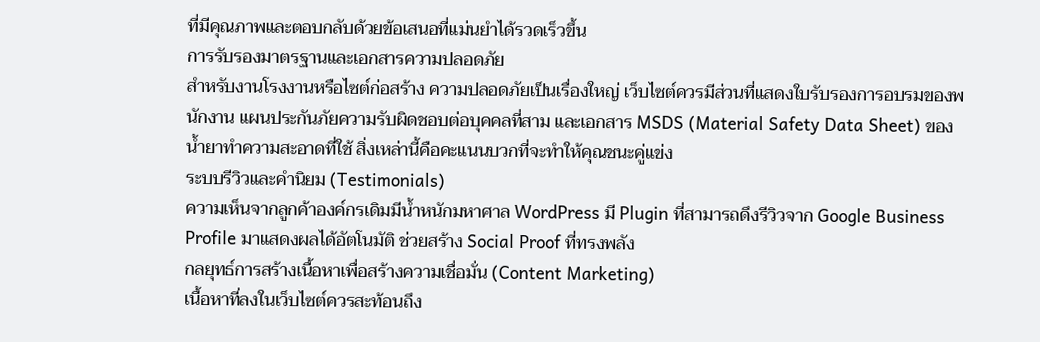ที่มีคุณภาพและตอบกลับด้วยข้อเสนอที่แม่นยำได้รวดเร็วขึ้น
การรับรองมาตรฐานและเอกสารความปลอดภัย
สำหรับงานโรงงานหรือไซต์ก่อสร้าง ความปลอดภัยเป็นเรื่องใหญ่ เว็บไซต์ควรมีส่วนที่แสดงใบรับรองการอบรมของพนักงาน แผนประกันภัยความรับผิดชอบต่อบุคคลที่สาม และเอกสาร MSDS (Material Safety Data Sheet) ของน้ำยาทำความสะอาดที่ใช้ สิ่งเหล่านี้คือคะแนนบวกที่จะทำให้คุณชนะคู่แข่ง
ระบบรีวิวและคำนิยม (Testimonials)
ความเห็นจากลูกค้าองค์กรเดิมมีน้ำหนักมหาศาล WordPress มี Plugin ที่สามารถดึงรีวิวจาก Google Business Profile มาแสดงผลได้อัตโนมัติ ช่วยสร้าง Social Proof ที่ทรงพลัง
กลยุทธ์การสร้างเนื้อหาเพื่อสร้างความเชื่อมั่น (Content Marketing)
เนื้อหาที่ลงในเว็บไซต์ควรสะท้อนถึง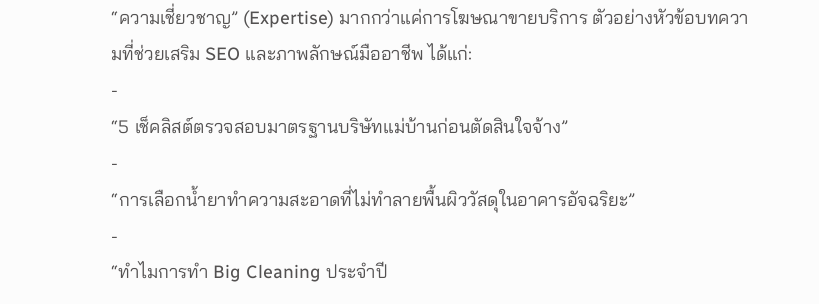“ความเชี่ยวชาญ” (Expertise) มากกว่าแค่การโฆษณาขายบริการ ตัวอย่างหัวข้อบทความที่ช่วยเสริม SEO และภาพลักษณ์มืออาชีพ ได้แก่:
-
“5 เช็คลิสต์ตรวจสอบมาตรฐานบริษัทแม่บ้านก่อนตัดสินใจจ้าง”
-
“การเลือกน้ำยาทำความสะอาดที่ไม่ทำลายพื้นผิววัสดุในอาคารอัจฉริยะ”
-
“ทำไมการทำ Big Cleaning ประจำปี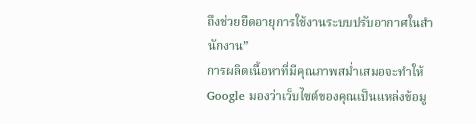ถึงช่วยยืดอายุการใช้งานระบบปรับอากาศในสำนักงาน”
การผลิตเนื้อหาที่มีคุณภาพสม่ำเสมอจะทำให้ Google มองว่าเว็บไซต์ของคุณเป็นแหล่งข้อมู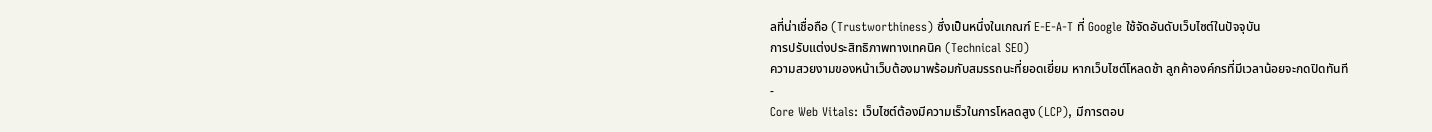ลที่น่าเชื่อถือ (Trustworthiness) ซึ่งเป็นหนึ่งในเกณฑ์ E-E-A-T ที่ Google ใช้จัดอันดับเว็บไซต์ในปัจจุบัน
การปรับแต่งประสิทธิภาพทางเทคนิค (Technical SEO)
ความสวยงามของหน้าเว็บต้องมาพร้อมกับสมรรถนะที่ยอดเยี่ยม หากเว็บไซต์โหลดช้า ลูกค้าองค์กรที่มีเวลาน้อยจะกดปิดทันที
-
Core Web Vitals: เว็บไซต์ต้องมีความเร็วในการโหลดสูง (LCP), มีการตอบ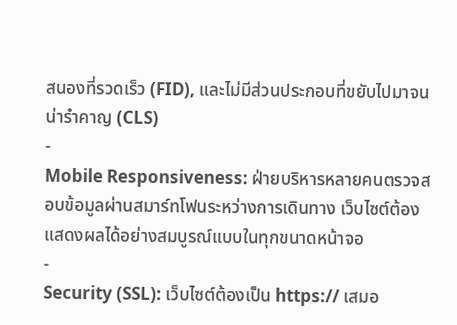สนองที่รวดเร็ว (FID), และไม่มีส่วนประกอบที่ขยับไปมาจนน่ารำคาญ (CLS)
-
Mobile Responsiveness: ฝ่ายบริหารหลายคนตรวจสอบข้อมูลผ่านสมาร์ทโฟนระหว่างการเดินทาง เว็บไซต์ต้องแสดงผลได้อย่างสมบูรณ์แบบในทุกขนาดหน้าจอ
-
Security (SSL): เว็บไซต์ต้องเป็น https:// เสมอ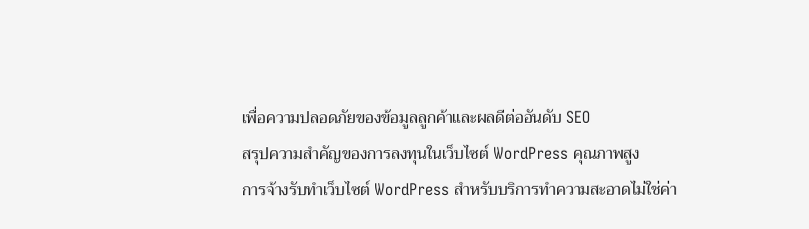เพื่อความปลอดภัยของข้อมูลลูกค้าและผลดีต่ออันดับ SEO
สรุปความสำคัญของการลงทุนในเว็บไซต์ WordPress คุณภาพสูง
การจ้างรับทำเว็บไซต์ WordPress สำหรับบริการทำความสะอาดไม่ใช่ค่า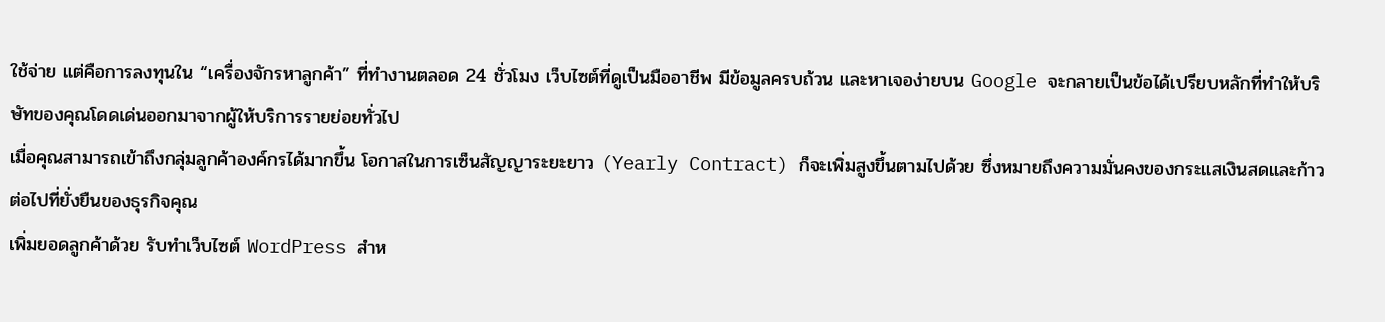ใช้จ่าย แต่คือการลงทุนใน “เครื่องจักรหาลูกค้า” ที่ทำงานตลอด 24 ชั่วโมง เว็บไซต์ที่ดูเป็นมืออาชีพ มีข้อมูลครบถ้วน และหาเจอง่ายบน Google จะกลายเป็นข้อได้เปรียบหลักที่ทำให้บริษัทของคุณโดดเด่นออกมาจากผู้ให้บริการรายย่อยทั่วไป
เมื่อคุณสามารถเข้าถึงกลุ่มลูกค้าองค์กรได้มากขึ้น โอกาสในการเซ็นสัญญาระยะยาว (Yearly Contract) ก็จะเพิ่มสูงขึ้นตามไปด้วย ซึ่งหมายถึงความมั่นคงของกระแสเงินสดและก้าวต่อไปที่ยั่งยืนของธุรกิจคุณ
เพิ่มยอดลูกค้าด้วย รับทำเว็บไซต์ WordPress สำห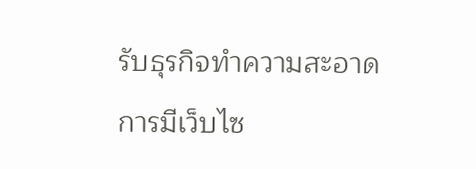รับธุรกิจทำความสะอาด
การมีเว็บไซ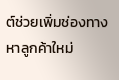ต์ช่วยเพิ่มช่องทางหาลูกค้าใหม่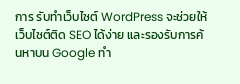การ รับทำเว็บไซต์ WordPress จะช่วยให้เว็บไซต์ติด SEO ได้ง่าย และรองรับการค้นหาบน Google ทำ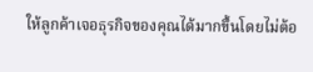ให้ลูกค้าเจอธุรกิจของคุณได้มากขึ้นโดยไม่ต้อ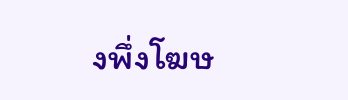งพึ่งโฆษ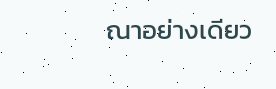ณาอย่างเดียว